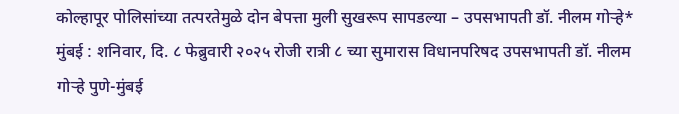कोल्हापूर पोलिसांच्या तत्परतेमुळे दोन बेपत्ता मुली सुखरूप सापडल्या – उपसभापती डॉ. नीलम गोऱ्हे*
मुंबई : शनिवार, दि. ८ फेब्रुवारी २०२५ रोजी रात्री ८ च्या सुमारास विधानपरिषद उपसभापती डॉ. नीलम गोऱ्हे पुणे-मुंबई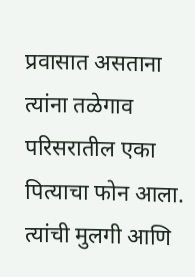प्रवासात असताना त्यांना तळेगाव परिसरातील एका पित्याचा फोन आला. त्यांची मुलगी आणि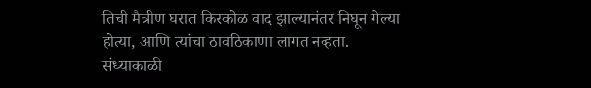तिची मैत्रीण घरात किरकोळ वाद झाल्यानंतर निघून गेल्या होत्या, आणि त्यांचा ठावठिकाणा लागत नव्हता. संध्याकाळी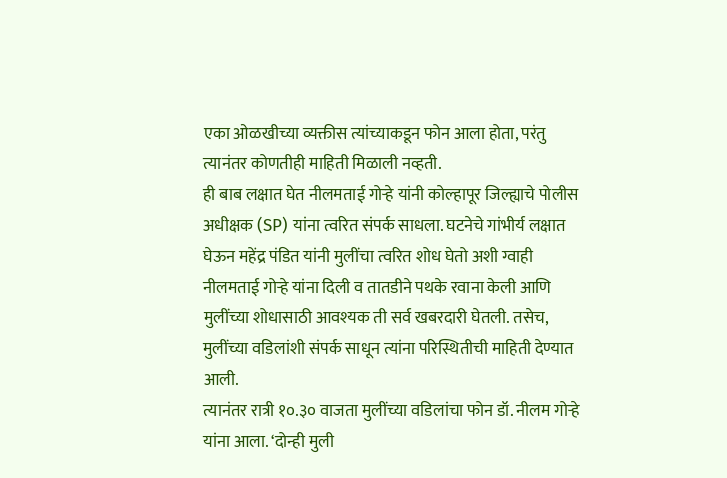एका ओळखीच्या व्यक्तीस त्यांच्याकडून फोन आला होता, परंतु त्यानंतर कोणतीही माहिती मिळाली नव्हती.
ही बाब लक्षात घेत नीलमताई गोऱ्हे यांनी कोल्हापूर जिल्ह्याचे पोलीस अधीक्षक (SP) यांना त्वरित संपर्क साधला. घटनेचे गांभीर्य लक्षात घेऊन महेंद्र पंडित यांनी मुलींचा त्वरित शोध घेतो अशी ग्वाही नीलमताई गोऱ्हे यांना दिली व तातडीने पथके रवाना केली आणि मुलींच्या शोधासाठी आवश्यक ती सर्व खबरदारी घेतली. तसेच, मुलींच्या वडिलांशी संपर्क साधून त्यांना परिस्थितीची माहिती देण्यात आली.
त्यानंतर रात्री १०.३० वाजता मुलींच्या वडिलांचा फोन डॉ. नीलम गोऱ्हे यांना आला. ‘दोन्ही मुली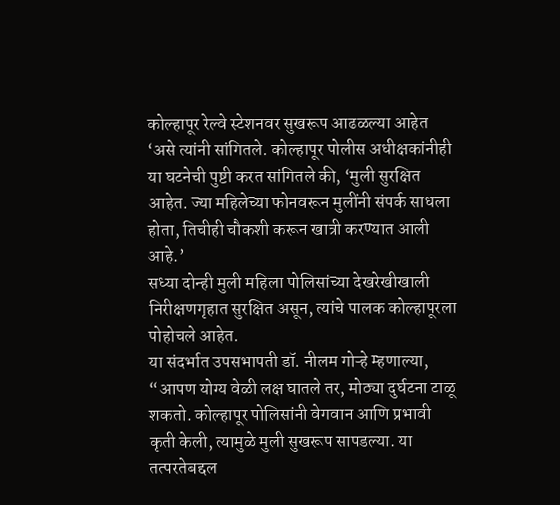कोल्हापूर रेल्वे स्टेशनवर सुखरूप आढळल्या आहेत ‘असे त्यांनी सांगितले. कोल्हापूर पोलीस अधीक्षकांनीही या घटनेची पुष्टी करत सांगितले की, ‘मुली सुरक्षित आहेत. ज्या महिलेच्या फोनवरून मुलींनी संपर्क साधला होता, तिचीही चौकशी करून खात्री करण्यात आली आहे.’
सध्या दोन्ही मुली महिला पोलिसांच्या देखरेखीखाली निरीक्षणगृहात सुरक्षित असून, त्यांचे पालक कोल्हापूरला पोहोचले आहेत.
या संदर्भात उपसभापती डॉ. नीलम गोऱ्हे म्हणाल्या, “आपण योग्य वेळी लक्ष घातले तर, मोठ्या दुर्घटना टाळू शकतो. कोल्हापूर पोलिसांनी वेगवान आणि प्रभावी कृती केली, त्यामुळे मुली सुखरूप सापडल्या. या तत्परतेबद्दल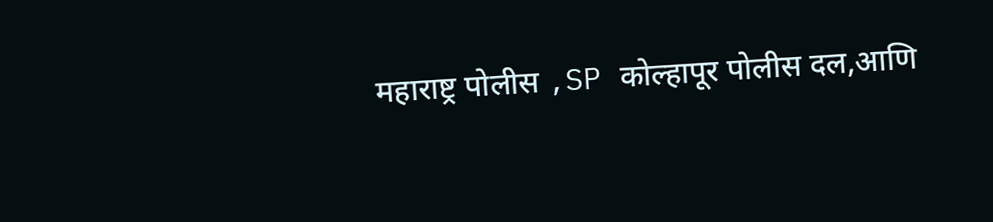महाराष्ट्र पोलीस ,SP कोल्हापूर पोलीस दल,आणि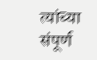त्यांच्या संपूर्ण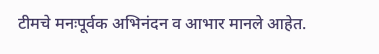टीमचे मनःपूर्वक अभिनंदन व आभार मानले आहेत.